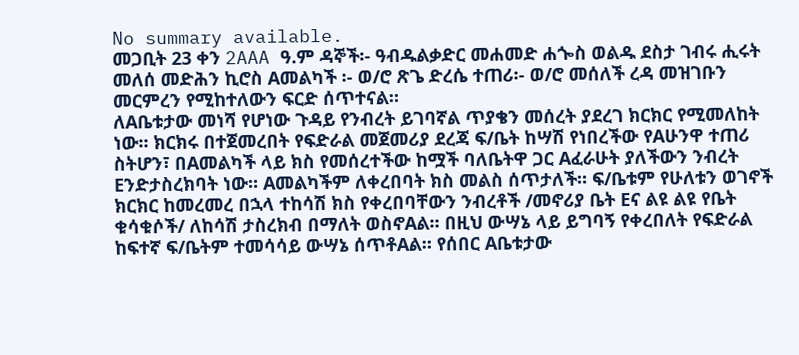No summary available.
መጋቢት 23 ቀን 2AAA ዓ.ም ዳኞች፡- ዓብዱልቃድር መሐመድ ሐጐስ ወልዱ ደስታ ገብሩ ሒሩት መለሰ መድሕን ኪሮስ Aመልካች ፡- ወ/ሮ ጽጌ ድረሴ ተጠሪ፡- ወ/ሮ መሰለች ረዳ መዝገቡን መርምረን የሚከተለውን ፍርድ ሰጥተናል።
ለAቤቱታው መነሻ የሆነው ጉዳይ የንብረት ይገባኛል ጥያቄን መሰረት ያደረገ ክርክር የሚመለከት ነው። ክርክሩ በተጀመረበት የፍድራል መጀመሪያ ደረጃ ፍ/ቤት ከሣሽ የነበረችው የAሁንዋ ተጠሪ ስትሆን፣ በAመልካች ላይ ክስ የመሰረተችው ከሟች ባለቤትዋ ጋር Aፈራሁት ያለችውን ንብረት Eንድታስረክባት ነው። Aመልካችም ለቀረበባት ክስ መልስ ሰጥታለች። ፍ/ቤቱም የሁለቱን ወገኖች ክርክር ከመረመረ በኋላ ተከሳሽ ክስ የቀረበባቸውን ንብረቶች /መኖሪያ ቤት Eና ልዩ ልዩ የቤት ቁሳቁሶች/ ለከሳሽ ታስረክብ በማለት ወስኖAል። በዚህ ውሣኔ ላይ ይግባኝ የቀረበለት የፍድራል ከፍተኛ ፍ/ቤትም ተመሳሳይ ውሣኔ ሰጥቶAል። የሰበር Aቤቱታው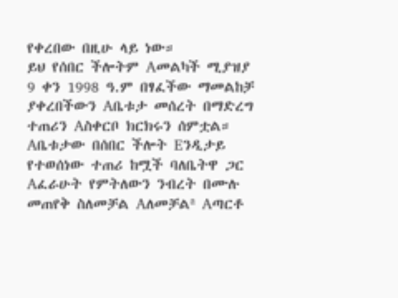የቀረበው በዚሁ ላይ ነው።
ይህ የሰበር ችሎትም Aመልካች ሚያዝያ 9 ቀን 1998 ዓ.ም በፃፈችው ማመልከቻ ያቀረበችውን Aቤቱታ መሰረት በማድረግ ተጠሪን Aስቀርቦ ክርክሩን ሰምቷል። Aቤቱታው በሰበር ችሎት Eንዲታይ የተወሰነው ተጠሪ ከሟች ባለቤትዋ ጋር Aፈራሁት የምትለውን ንብረት በሙሉ መጠየቅ ስለመቻል Aለመቻልª Aጣርቶ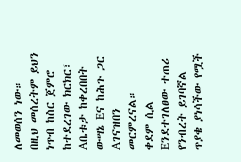ለመወሰን ነው።
በዚህ መሰረትም ይህን ነጥብ ከስር ጀምሮ ከተደረገው ክርክር፣ Aቤቱታ ከቀረበበት ውሣኔ Eና ከሕጉ ጋር Aገናዝበን መርምረናል።
ቀደም ሲል Eንደተገለፀው ተጠሪ የንብረት ይገባኛል ጥያቄ ያነሳችው የሟች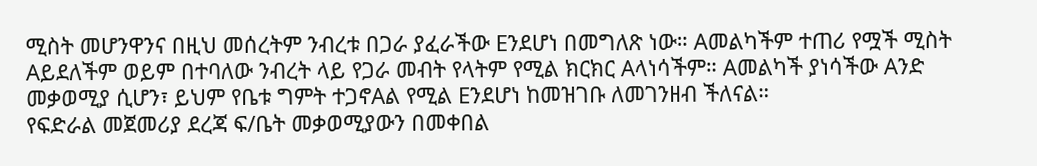ሚስት መሆንዋንና በዚህ መሰረትም ንብረቱ በጋራ ያፈራችው Eንደሆነ በመግለጽ ነው። Aመልካችም ተጠሪ የሟች ሚስት Aይደለችም ወይም በተባለው ንብረት ላይ የጋራ መብት የላትም የሚል ክርክር Aላነሳችም። Aመልካች ያነሳችው Aንድ መቃወሚያ ሲሆን፣ ይህም የቤቱ ግምት ተጋኖAል የሚል Eንደሆነ ከመዝገቡ ለመገንዘብ ችለናል።
የፍድራል መጀመሪያ ደረጃ ፍ/ቤት መቃወሚያውን በመቀበል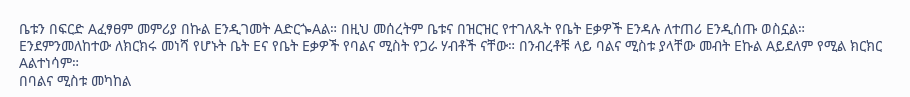ቤቱን በፍርድ Aፈፃፀም መምሪያ በኩል Eንዲገመት AድርጐAል። በዚህ መሰረትም ቤቱና በዝርዝር የተገለጹት የቤት Eቃዎች Eንዳሉ ለተጠሪ Eንዲሰጡ ወስኗል።
Eንደምንመለከተው ለክርክሩ መነሻ የሆኑት ቤት Eና የቤት Eቃዎች የባልና ሚስት የጋራ ሃብቶች ናቸው። በንብረቶቹ ላይ ባልና ሚስቱ ያላቸው መብት Eኩል Aይደለም የሚል ክርክር Aልተነሳም።
በባልና ሚስቱ መካከል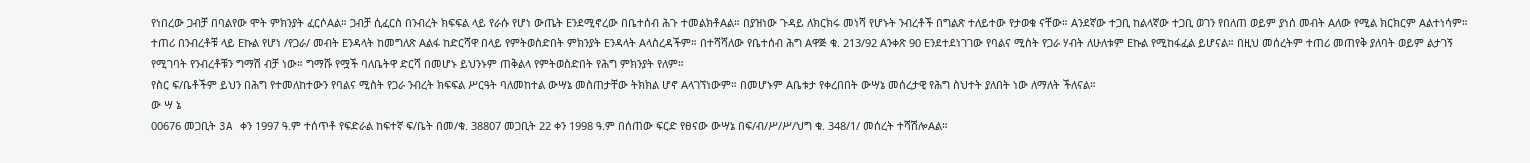የነበረው ጋብቻ በባልየው ሞት ምክንያት ፈርሶAል። ጋብቻ ሲፈርስ በንብረት ክፍፍል ላይ የራሱ የሆነ ውጤት Eንደሚኖረው በቤተሰብ ሕጉ ተመልክቶAል። በያዝነው ጉዳይ ለክርክሩ መነሻ የሆኑት ንብረቶች በግልጽ ተለይተው የታወቁ ናቸው። Aንደኛው ተጋቢ ከልላኛው ተጋቢ ወገን የበለጠ ወይም ያነሰ መብት Aለው የሚል ክርክርም Aልተነሳም። ተጠሪ በንብረቶቹ ላይ Eኩል የሆነ /የጋራ/ መብት Eንዳላት ከመግለጽ Aልፋ ከድርሻዋ በላይ የምትወስድበት ምክንያት Eንዳላት Aላስረዳችም። በተሻሻለው የቤተሰብ ሕግ Aዋጅ ቁ. 213/92 Aንቀጽ 90 Eንደተደነገገው የባልና ሚስት የጋራ ሃብት ለሁለቱም Eኩል የሚከፋፈል ይሆናል። በዚህ መሰረትም ተጠሪ መጠየቅ ያለባት ወይም ልታገኝ የሚገባት የንብረቶቹን ግማሽ ብቻ ነው። ግማሹ የሟች ባለቤትዋ ድርሻ በመሆኑ ይህንኑም ጠቅልላ የምትወስድበት የሕግ ምክንያት የለም።
የስር ፍ/ቤቶችም ይህን በሕግ የተመለከተውን የባልና ሚስት የጋራ ንብረት ክፍፍል ሥርዓት ባለመከተል ውሣኔ መስጠታቸው ትክክል ሆኖ Aላገኘነውም። በመሆኑም Aቤቱታ የቀረበበት ውሣኔ መሰረታዊ የሕግ ስህተት ያለበት ነው ለማለት ችለናል።
ው ሣ ኔ
00676 መጋቢት 3A ቀን 1997 ዓ.ም ተሰጥቶ የፍድራል ከፍተኛ ፍ/ቤት በመ/ቁ. 38807 መጋቢት 22 ቀን 1998 ዓ.ም በሰጠው ፍርድ የፀናው ውሣኔ በፍ/ብ/ሥ/ሥ/ህግ ቁ. 348/1/ መሰረት ተሻሽሎAል።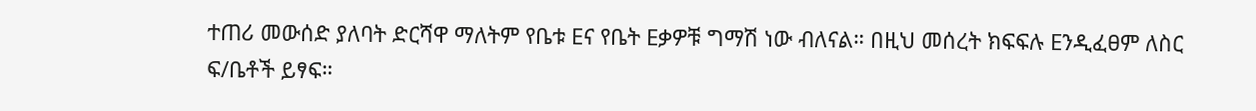ተጠሪ መውሰድ ያለባት ድርሻዋ ማለትም የቤቱ Eና የቤት Eቃዎቹ ግማሽ ነው ብለናል። በዚህ መሰረት ክፍፍሉ Eንዲፈፀም ለስር ፍ/ቤቶች ይፃፍ።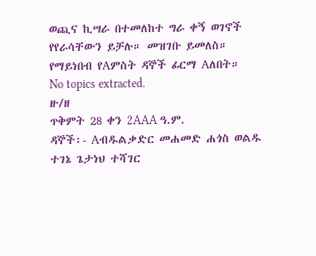ወጪና ኪሣራ በተመለከተ ግራ ቀኝ ወገኖች የየራሳቸውን ይቻሉ። መዝገቡ ይመለስ።
የማይነበብ የAምስት ዳኞች ፊርማ Aለበት።
No topics extracted.
ዙ/ዘ
ጥቅምት 28 ቀን 2AAA ዓ.ም.
ዳኞች፡- Aብዱልቃድር መሐመድ ሐጎስ ወልዱ ተገኔ ጌታነህ ተሻገር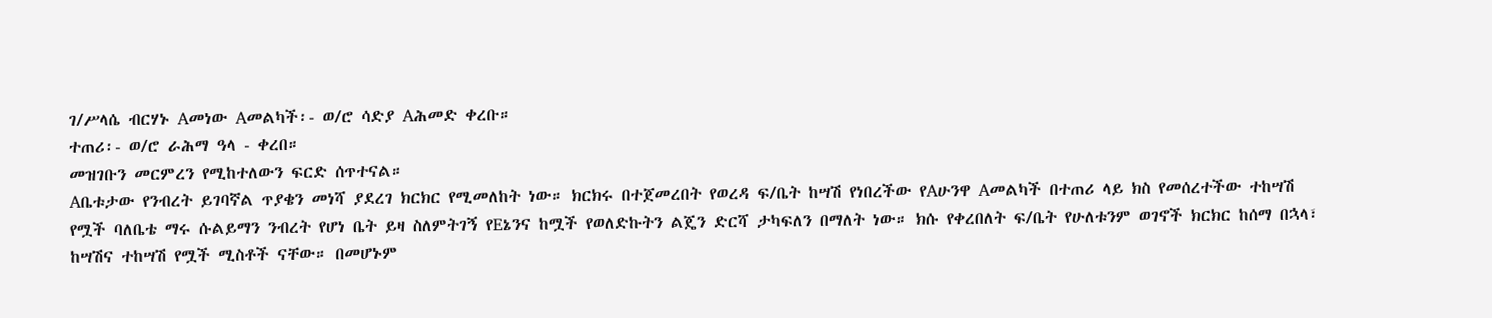ገ/ሥላሴ ብርሃኑ Aመነው Aመልካች፡- ወ/ሮ ሳድያ Aሕመድ ቀረቡ።
ተጠሪ፡- ወ/ሮ ራሕማ ዓላ - ቀረበ።
መዝገቡን መርምረን የሚከተለውን ፍርድ ሰጥተናል።
Aቤቱታው የንብረት ይገባኛል ጥያቄን መነሻ ያደረገ ክርክር የሚመለከት ነው። ክርክሩ በተጀመረበት የወረዳ ፍ/ቤት ከሣሽ የነበረችው የAሁንዋ Aመልካች በተጠሪ ላይ ክስ የመሰረተችው ተከሣሽ የሟች ባለቤቴ ማሩ ሱልይማን ንብረት የሆነ ቤት ይዛ ስለምትገኝ የEኔንና ከሟች የወለድኩትን ልጄን ድርሻ ታካፍለን በማለት ነው። ክሱ የቀረበለት ፍ/ቤት የሁለቱንም ወገኖች ክርክር ከሰማ በኋላ፣ ከሣሽና ተከሣሽ የሟች ሚስቶች ናቸው። በመሆኑም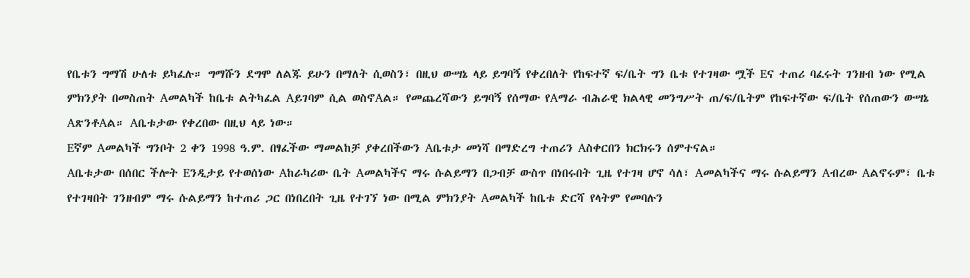የቤቱን ግማሽ ሁለቱ ይካፈሉ። ግማሹን ደግሞ ለልጁ ይሁን በማለት ሲወስን፣ በዚህ ውሣኔ ላይ ይግባኝ የቀረበለት የከፍተኛ ፍ/ቤት ግን ቤቱ የተገዛው ሟች Eና ተጠሪ ባፈሩት ገንዘብ ነው የሚል ምክንያት በመስጠት Aመልካች ከቤቱ ልትካፈል Aይገባም ሲል ወስኖAል። የመጨረሻውን ይግባኝ የሰማው የAማራ ብሕራዊ ክልላዊ መንግሥት ጠ/ፍ/ቤትም የከፍተኛው ፍ/ቤት የሰጠውን ውሣኔ AጽንቶAል። Aቤቱታው የቀረበው በዚህ ላይ ነው።
Eኛም Aመልካች ግንቦት 2 ቀን 1998 ዓ.ም. በፃፈችው ማመልከቻ ያቀረበችውን Aቤቱታ መነሻ በማድረግ ተጠሪን Aስቀርበን ክርክሩን ሰምተናል።
Aቤቱታው በሰበር ችሎት Eንዲታይ የተወሰነው Aከራካሪው ቤት Aመልካችና ማሩ ሱልይማን በጋብቻ ውስጥ በነበሩበት ጊዜ የተገዛ ሆኖ ሳለ፣ Aመልካችና ማሩ ሱልይማን Aብረው Aልኖሩም፣ ቤቱ የተገዛበት ገንዘብም ማሩ ሱልይማን ከተጠሪ ጋር በነበረበት ጊዜ የተገኘ ነው በሚል ምክንያት Aመልካች ከቤቱ ድርሻ የላትም የመባሉን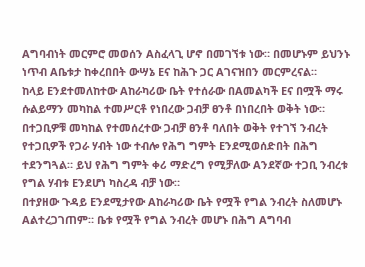Aግባብነት መርምሮ መወሰን Aስፈላጊ ሆኖ በመገኘቱ ነው። በመሆኑም ይህንኑ ነጥብ Aቤቱታ ከቀረበበት ውሣኔ Eና ከሕጉ ጋር Aገናዝበን መርምረናል።
ከላይ Eንደተመለከተው Aከራካሪው ቤት የተሰራው በAመልካች Eና በሟች ማሩ ሱልይማን መካከል ተመሥርቶ የነበረው ጋብቻ ፀንቶ በነበረበት ወቅት ነው። በተጋቢዎቹ መካከል የተመሰረተው ጋብቻ ፀንቶ ባለበት ወቅት የተገኘ ንብረት የተጋቢዎች የጋራ ሃብት ነው ተብሎ የሕግ ግምት Eንደሚወሰድበት በሕግ ተደንግጓል። ይህ የሕግ ግምት ቀሪ ማድረግ የሚቻለው Aንደኛው ተጋቢ ንብረቱ የግል ሃብቱ Eንደሆነ ካስረዳ ብቻ ነው።
በተያዘው ጉዳይ Eንደሚታየው Aከራካሪው ቤት የሟች የግል ንብረት ስለመሆኑ Aልተረጋገጠም። ቤቱ የሟች የግል ንብረት መሆኑ በሕግ Aግባብ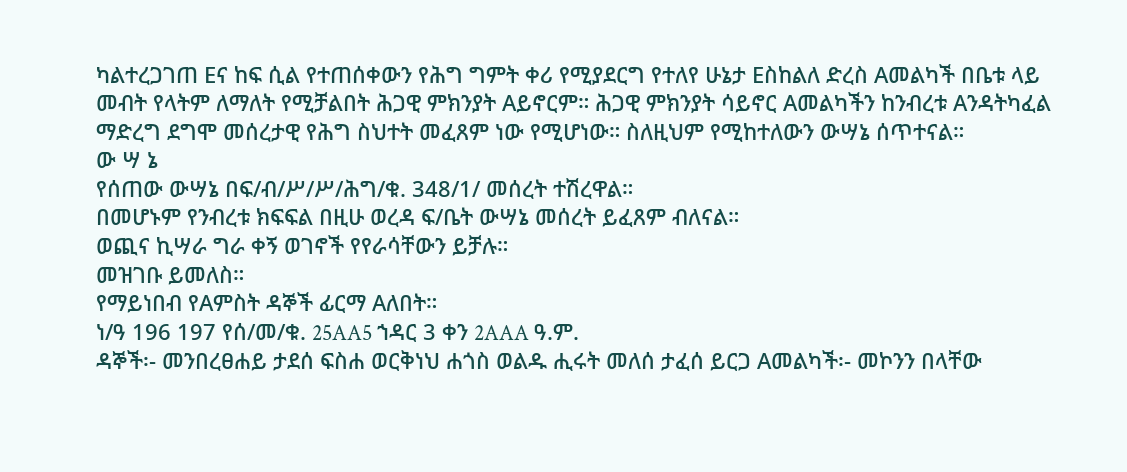ካልተረጋገጠ Eና ከፍ ሲል የተጠሰቀውን የሕግ ግምት ቀሪ የሚያደርግ የተለየ ሁኔታ Eስከልለ ድረስ Aመልካች በቤቱ ላይ መብት የላትም ለማለት የሚቻልበት ሕጋዊ ምክንያት Aይኖርም። ሕጋዊ ምክንያት ሳይኖር Aመልካችን ከንብረቱ Aንዳትካፈል ማድረግ ደግሞ መሰረታዊ የሕግ ስህተት መፈጸም ነው የሚሆነው። ስለዚህም የሚከተለውን ውሣኔ ሰጥተናል።
ው ሣ ኔ
የሰጠው ውሣኔ በፍ/ብ/ሥ/ሥ/ሕግ/ቁ. 348/1/ መሰረት ተሽረዋል።
በመሆኑም የንብረቱ ክፍፍል በዚሁ ወረዳ ፍ/ቤት ውሣኔ መሰረት ይፈጸም ብለናል።
ወጪና ኪሣራ ግራ ቀኝ ወገኖች የየራሳቸውን ይቻሉ።
መዝገቡ ይመለስ።
የማይነበብ የAምስት ዳኞች ፊርማ Aለበት።
ነ/ዓ 196 197 የሰ/መ/ቁ. 25AA5 ኀዳር 3 ቀን 2AAA ዓ.ም.
ዳኞች፡- መንበረፀሐይ ታደሰ ፍስሐ ወርቅነህ ሐጎስ ወልዱ ሒሩት መለሰ ታፈሰ ይርጋ Aመልካች፡- መኮንን በላቸው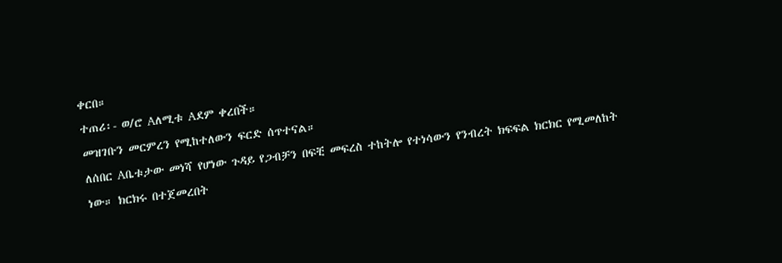ቀርበ።
ተጠሪ፡- ወ/ሮ Aለሚቱ Aደም ቀረበች።
መዝገቡን መርምረን የሚከተለውን ፍርድ ሰጥተናል።
ለሰበር Aቤቱታው መነሻ የሆነው ጉዳይ የጋብቻን በፍቺ መፍረስ ተከትሎ የተነሳውን የንብረት ክፍፍል ክርክር የሚመለከት ነው። ክርክሩ በተጀመረበት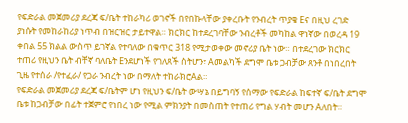የፍድራል መጀመሪያ ደረጃ ፍ/ቤት ተከራካሪ ወገኖች በየበኩላቸው ያቀረቡት የንብረት ጥያቄ Eና በዚህ ረገድ ያነሱት የመከራከሪያ ነጥብ በዝርዝር ታይተዋል። ክርክር ከተደረገባቸው ንብረቶች መካከል ዋነኛው በወረዳ 19 ቀበል 55 ክልል ውስጥ ይገኛል የተባለው በቁጥር 318 የሚታወቀው መኖሪያ ቤት ነው። በተደረገው ክርክር ተጠሪ የዚህን ቤት ብቸኛ ባለቤት Eንደሆነች የገለጸች ስትሆን፣ Aመልካች ደግሞ ቤቱ ጋብቻው ጸንቶ በነበረበት ጊዜ የተሰራ /የተፈራ/ የጋራ ንብረት ነው በማለት ተከራክሮAል።
የፍድራል መጀመሪያ ደረጃ ፍ/ቤትም ሆነ የዚህን ፍ/ቤት ውሣኔ በይግባኝ የሰማው የፍድራል ከፍተኛ ፍ/ቤት ደግሞ ቤቱ ከጋብቻው በፊት ተጀምሮ የነበረ ነው የሚል ምክንያት በመስጠት የተጠሪ የግል ሃብት መሆን Aለበት።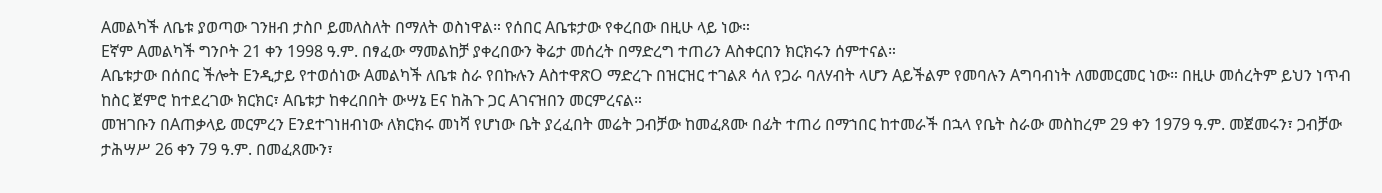Aመልካች ለቤቱ ያወጣው ገንዘብ ታስቦ ይመለስለት በማለት ወስነዋል። የሰበር Aቤቱታው የቀረበው በዚሁ ላይ ነው።
Eኛም Aመልካች ግንቦት 21 ቀን 1998 ዓ.ም. በፃፈው ማመልከቻ ያቀረበውን ቅሬታ መሰረት በማድረግ ተጠሪን Aስቀርበን ክርክሩን ሰምተናል።
Aቤቱታው በሰበር ችሎት Eንዲታይ የተወሰነው Aመልካች ለቤቱ ስራ የበኩሉን AስተዋጽO ማድረጉ በዝርዝር ተገልጾ ሳለ የጋራ ባለሃብት ላሆን Aይችልም የመባሉን Aግባብነት ለመመርመር ነው። በዚሁ መሰረትም ይህን ነጥብ ከስር ጀምሮ ከተደረገው ክርክር፣ Aቤቱታ ከቀረበበት ውሣኔ Eና ከሕጉ ጋር Aገናዝበን መርምረናል።
መዝገቡን በAጠቃላይ መርምረን Eንደተገነዘብነው ለክርክሩ መነሻ የሆነው ቤት ያረፈበት መሬት ጋብቻው ከመፈጸሙ በፊት ተጠሪ በማኀበር ከተመራች በኋላ የቤት ስራው መስከረም 29 ቀን 1979 ዓ.ም. መጀመሩን፣ ጋብቻው ታሕሣሥ 26 ቀን 79 ዓ.ም. በመፈጸሙን፣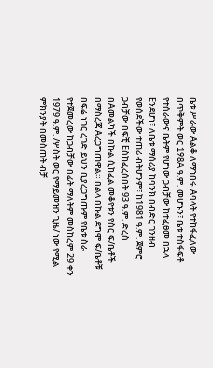ቤቱ ሥራው Aልቆ ለማኀበሩ Aባላት የተከፋፈለው በጥቅምት ወር 198A ዓ.ም. መሆኑን፣ ቤቱ ተስፋፍቶ የተሰራውና ቤትም የሆነው ጋብቻው ከተፈፀመ በኋላ Eንደሆነ፣ ለቤቱ ማሰሪያ ከባንክ በብድር ገንዘብ የወሰደችው ተጠሪ ብትሆንም፣ ከ1981 ዓ.ም. ጀምሮ ጋብቻው በፍቺ Eስከፈረሰበት 93 ዓ.ም. ድረስ በAመልካች በኩል ሲከፈል መቆየቱን የስር ፍ/ቤቶች በማስረጃ Aረጋግጠዋል። በልላ በኩል ደግሞ ፍ/ቤቶቹ በፍሬ ነገር ረገድ ይህን ቢያረጋግጡም የቤቱ ስራ የተጀመረው ከጋብቻው በፊት ማለትም መስከረም 29 ቀን 1979 ዓ.ም. /ሦስት ወር የማይመዝን ጊዜ/ ነው የሚል ምክንያት በመስጠት ብቻ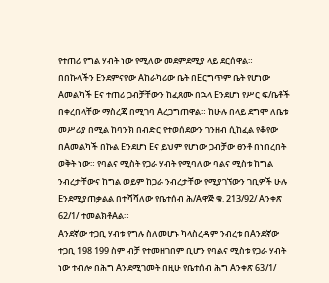የተጠሪ የግል ሃብት ነው የሚለው መደምደሚያ ላይ ደርሰዋል።
በበኩላችን Eንደምናየው Aከራካሪው ቤት በEርግጥም ቤት የሆነው Aመልካች Eና ተጠሪ ጋብቻቸውን ከፈጸሙ በኋላ Eንደሆነ የሥር ፍ/ቤቶች በቀረበላቸው ማስረጃ በሚገባ Aረጋግጠዋል። ከሁሉ በላይ ደግሞ ለቤቱ መሥሪያ በሚል ከባንክ በብድር የተወሰደውን ገንዘብ ሲከፈል የቆየው በAመልካች በኩል Eንደሆነ Eና ይህም የሆነው ጋብቻው ፀንቶ በነበረበት ወቅት ነው። የባልና ሚስት የጋራ ሃብት የሚባለው ባልና ሚስቱ ከግል ንብረታቸውና ከግል ወይም ከጋራ ንብረታቸው የሚያገኘውን ገቢዎች ሁሉ Eንደሚያጠቃልል በተሻሻለው የቤተሰብ ሕ/Aዋጅ ቁ. 213/92/ Aንቀጽ 62/1/ ተመልክቶAል።
Aንደኛው ተጋቢ ሃብቱ የግሉ ስለመሆኑ ካላስረዳም ንብረቱ በAንደኛው ተጋቢ 198 199 ስም ብቻ የተመዘገበም ቢሆን የባልና ሚስቱ የጋራ ሃብት ነው ተብሎ በሕግ Aንደሚገመት በዚሁ የቤተሰብ ሕግ Aንቀጽ 63/1/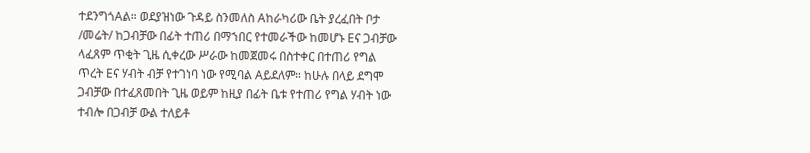ተደንግጎAል። ወደያዝነው ጉዳይ ስንመለስ Aከራካሪው ቤት ያረፈበት ቦታ /መሬት/ ከጋብቻው በፊት ተጠሪ በማኀበር የተመራችው ከመሆኑ Eና ጋብቻው ላፈጸም ጥቂት ጊዜ ሲቀረው ሥራው ከመጀመሩ በስተቀር በተጠሪ የግል ጥረት Eና ሃብት ብቻ የተገነባ ነው የሚባል Aይደለም። ከሁሉ በላይ ደግሞ ጋብቻው በተፈጸመበት ጊዜ ወይም ከዚያ በፊት ቤቱ የተጠሪ የግል ሃብት ነው ተብሎ በጋብቻ ውል ተለይቶ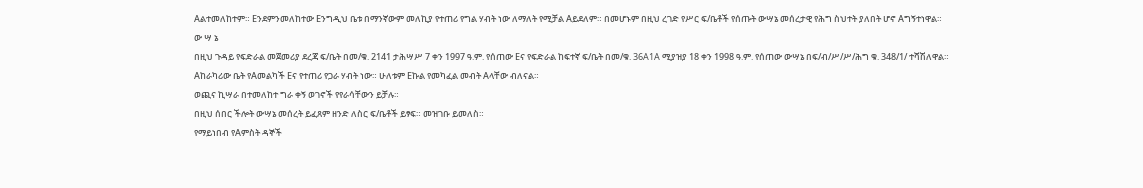Aልተመለከተም። Eንደምንመለከተው Eንግዲህ ቤቱ በማንኛውም መለኪያ የተጠሪ የግል ሃብት ነው ለማለት የሚቻል Aይደለም። በመሆኑም በዚህ ረገድ የሥር ፍ/ቤቶች የሰጡት ውሣኔ መሰረታዊ የሕግ ስህተት ያለበት ሆኖ Aግኝተነዋል።
ው ሣ ኔ
በዚህ ጉዳይ የፍድራል መጀመሪያ ደረጃ ፍ/ቤት በመ/ቁ. 2141 ታሕሣሥ 7 ቀን 1997 ዓ.ም. የሰጠው Eና የፍድራል ከፍተኛ ፍ/ቤት በመ/ቁ. 36A1A ሚያዝያ 18 ቀን 1998 ዓ.ም. የሰጠው ውሣኔ በፍ/ብ/ሥ/ሥ/ሕግ ቁ. 348/1/ ተሻሽለዋል።
Aከራካሪው ቤት የAመልካች Eና የተጠሪ የጋራ ሃብት ነው። ሁለቱም Eኩል የመካፈል መብት Aላቸው ብለናል።
ወጪና ኪሣራ በተመለከተ ግራ ቀኝ ወገኖች የየራሳቸውን ይቻሉ።
በዚህ ሰበር ችሎት ውሣኔ መሰረት ይፈጸም ዘንድ ለስር ፍ/ቤቶች ይፃፍ። መዝገቡ ይመለስ።
የማይነበብ የAምስት ዳኞች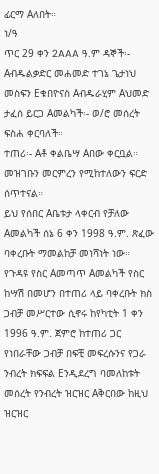ፊርማ Aለበት።
ነ/ዓ
ጥር 29 ቀን 2AAA ዓ.ም ዳኞች፡- Aብዱልቃድር መሐመድ ተገኔ ጌታነህ መስፍን Eቁበዮናስ Aብዱራሂም Aህመድ ታፈሰ ይርጋ Aመልካች፡- ወ/ሮ መሰረት ፍስሐ ቀርባለች።
ተጠሪ፡- Aቶ ቀልቤሣ Aበው ቀርቧል።
መዝገቡን መርምረን የሚከተለውን ፍርድ ሰጥተናል።
ይህ የሰበር Aቤቱታ ላቀርብ የቻለው Aመልካች ሰኔ 6 ቀን 1998 ዓ.ም. ጽፈው ባቀረቡት ማመልከቻ መነሻነት ነው።
የጉዳዩ የስር Aመጣጥ Aመልካች የስር ከሣሽ በመሆን በተጠሪ ላይ ባቀረቡት ክስ ጋብቻ መሥርተው ሲኖሩ ከየካቲት 1 ቀን 1996 ዓ.ም. ጀምሮ ከተጠሪ ጋር የነበራቸው ጋብቻ በፍቺ መፍረሱንና የጋራ ንብረት ክፍፍል Eንዲደረግ ባመለከቱት መሰረት የንብረት ዝርዝር Aቅርበው ከዚህ ዝርዝር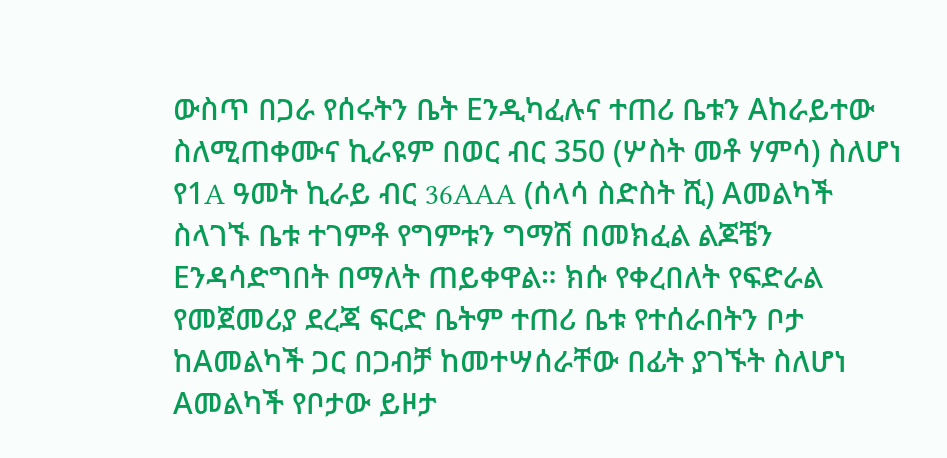ውስጥ በጋራ የሰሩትን ቤት Eንዲካፈሉና ተጠሪ ቤቱን Aከራይተው ስለሚጠቀሙና ኪራዩም በወር ብር 350 (ሦስት መቶ ሃምሳ) ስለሆነ የ1A ዓመት ኪራይ ብር 36AAA (ሰላሳ ስድስት ሺ) Aመልካች ስላገኙ ቤቱ ተገምቶ የግምቱን ግማሽ በመክፈል ልጆቼን Eንዳሳድግበት በማለት ጠይቀዋል። ክሱ የቀረበለት የፍድራል የመጀመሪያ ደረጃ ፍርድ ቤትም ተጠሪ ቤቱ የተሰራበትን ቦታ ከAመልካች ጋር በጋብቻ ከመተሣሰራቸው በፊት ያገኙት ስለሆነ Aመልካች የቦታው ይዞታ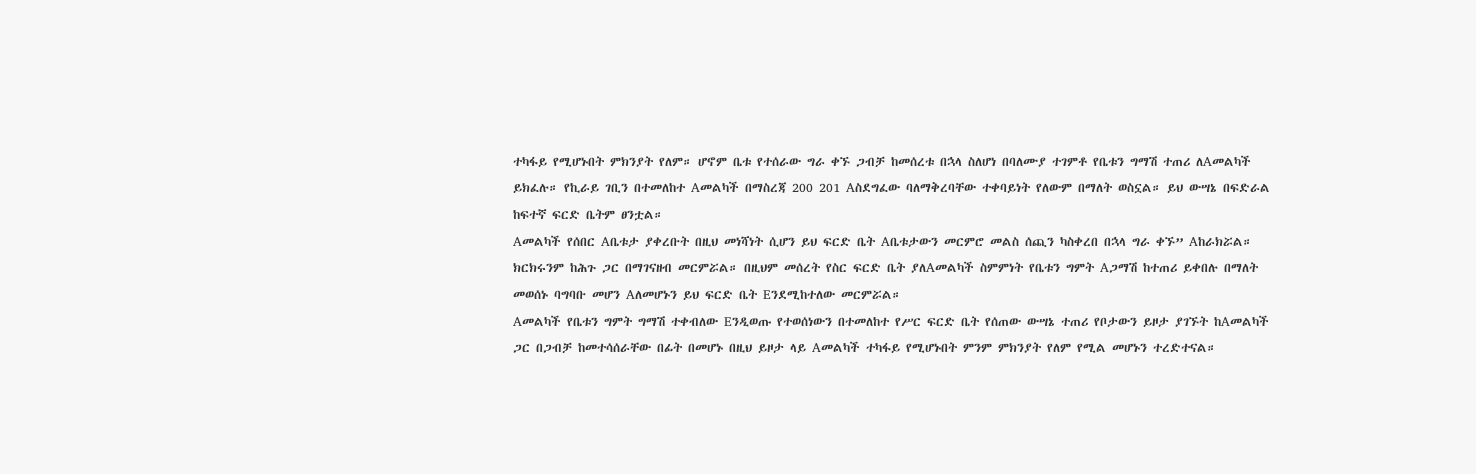ተካፋይ የሚሆኑበት ምክንያት የለም። ሆኖም ቤቱ የተሰራው ግራ ቀኙ ጋብቻ ከመሰረቱ በኋላ ስለሆነ በባለሙያ ተገምቶ የቤቱን ግማሽ ተጠሪ ለAመልካች ይክፈሉ። የኪራይ ገቢን በተመለከተ Aመልካች በማስረጃ 200 201 Aስደግፈው ባለማቅረባቸው ተቀባይነት የለውም በማለት ወስኗል። ይህ ውሣኔ በፍድራል ከፍተኛ ፍርድ ቤትም ፀንቷል።
Aመልካች የሰበር Aቤቱታ ያቀረቡት በዚህ መነሻነት ሲሆን ይህ ፍርድ ቤት Aቤቱታውን መርምሮ መልስ ሰጪን ካስቀረበ በኋላ ግራ ቀኙ” Aከራክሯል። ክርክሩንም ከሕጉ ጋር በማገናዘብ መርምሯል። በዚህም መሰረት የስር ፍርድ ቤት ያለAመልካች ስምምነት የቤቱን ግምት Aጋማሽ ከተጠሪ ይቀበሉ በማለት መወሰኑ ባግባቡ መሆን Aለመሆኑን ይህ ፍርድ ቤት Eንደሚከተለው መርምሯል።
Aመልካች የቤቱን ግምት ግማሽ ተቀብለው Eንዲወጡ የተወሰነውን በተመለከተ የሥር ፍርድ ቤት የሰጠው ውሣኔ ተጠሪ የቦታውን ይዞታ ያገኙት ከAመልካች ጋር በጋብቻ ከመተሳሰራቸው በፊት በመሆኑ በዚህ ይዞታ ላይ Aመልካች ተካፋይ የሚሆኑበት ምንም ምክንያት የለም የሚል መሆኑን ተረድተናል።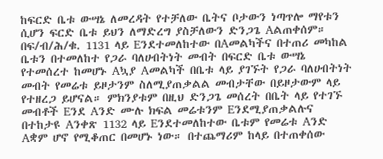ከፍርድ ቤቱ ውሣኔ ለመረዳት የተቻለው ቤትና ቦታውን ነጣጥሎ ማየቱን ሲሆን ፍርድ ቤቱ ይህን ለማድረግ ያስቻለውን ድንጋጌ Aልጠቀሰም።
በፍ/ብ/ሕ/ቁ. 1131 ላይ Eንደተመለከተው በAመልካችና በተጠሪ መካከል ቤቱን በተመለከተ የጋራ ባለሀብትነት መብት በፍርድ ቤቱ ውሣኔ የተመሰረተ ከመሆኑ Aኳያ Aመልካች በቤቱ ላይ ያገኙት የጋራ ባለሀብትነት መብት የመሬቱ ይዞታንም ስለሚያጠቃልል መብታቸው በይዞታውም ላይ የተዘረጋ ይሆናል። ምክንያቱም በዚህ ድንጋጌ መሰረት በቤት ላይ የተገኙ መብቶች Eንደ Aንድ ሙሉ ክፍል መሬቱንም Eንደሚያጠቃልሉና በተከታዩ Aንቀጽ 1132 ላይ Eንደተመለከተው ቤቱም የመሬቱ Aንድ Aቋም ሆኖ የሚቆጠር በመሆኑ ነው። በተጨማሪም ከላይ በተጠቀሰው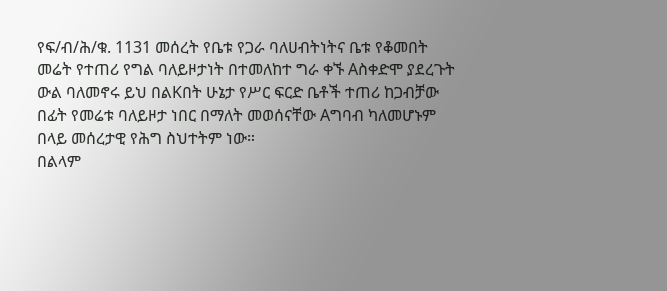የፍ/ብ/ሕ/ቁ. 1131 መሰረት የቤቱ የጋራ ባለሀብትነትና ቤቱ የቆመበት መሬት የተጠሪ የግል ባለይዞታነት በተመለከተ ግራ ቀኙ Aስቀድሞ ያደረጉት ውል ባለመኖሩ ይህ በልKበት ሁኔታ የሥር ፍርድ ቤቶች ተጠሪ ከጋብቻው በፊት የመሬቱ ባለይዞታ ነበር በማለት መወሰናቸው Aግባብ ካለመሆኑም በላይ መሰረታዊ የሕግ ስህተትም ነው።
በልላም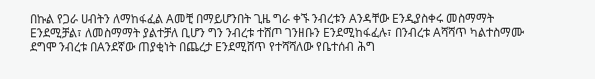በኩል የጋራ ሀብትን ለማከፋፈል Aመቺ በማይሆንበት ጊዜ ግራ ቀኙ ንብረቱን Aንዳቸው Eንዲያስቀሩ መስማማት Eንደሚቻል፣ ለመስማማት ያልተቻለ ቢሆን ግን ንብረቱ ተሸጦ ገንዘቡን Eንደሚከፋፈሉ፣ በንብረቱ Aሻሻጥ ካልተስማሙ ደግሞ ንብረቱ በAንደኛው ጠያቂነት በጨረታ Eንደሚሸጥ የተሻሻለው የቤተሰብ ሕግ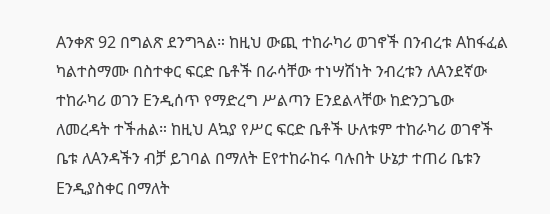Aንቀጽ 92 በግልጽ ደንግጓል። ከዚህ ውጪ ተከራካሪ ወገኖች በንብረቱ Aከፋፈል ካልተስማሙ በስተቀር ፍርድ ቤቶች በራሳቸው ተነሣሽነት ንብረቱን ለAንደኛው ተከራካሪ ወገን Eንዲሰጥ የማድረግ ሥልጣን Eንደልላቸው ከድንጋጌው ለመረዳት ተችሐል። ከዚህ Aኳያ የሥር ፍርድ ቤቶች ሁለቱም ተከራካሪ ወገኖች ቤቱ ለAንዳችን ብቻ ይገባል በማለት Eየተከራከሩ ባሉበት ሁኔታ ተጠሪ ቤቱን Eንዲያስቀር በማለት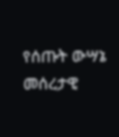የሰጡት ውሣኔ መሰረታዊ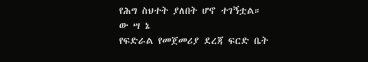የሕግ ስህተት ያለበት ሆኖ ተገኝቷል።
ው ሣ ኔ
የፍድራል የመጀመሪያ ደረጃ ፍርድ ቤት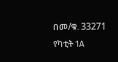በመ/ቁ. 33271 የካቲት 1A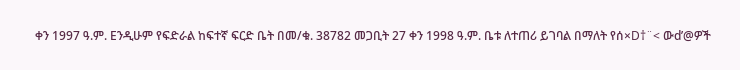ቀን 1997 ዓ.ም. Eንዲሁም የፍድራል ከፍተኛ ፍርድ ቤት በመ/ቁ. 38782 መጋቢት 27 ቀን 1998 ዓ.ም. ቤቱ ለተጠሪ ይገባል በማለት የሰ×D†¨< ውd’@ዎች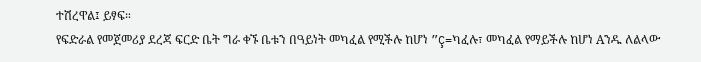ተሽረዋል፤ ይፃፍ።
የፍድራል የመጀመሪያ ደረጃ ፍርድ ቤት ግራ ቀኙ ቤቱን በዓይነት መካፈል የሚችሉ ከሆነ ”Ç=ካፈሉ፣ መካፈል የማይችሉ ከሆነ Aንዱ ለልላው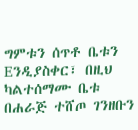ግምቱን ሰጥቶ ቤቱን Eንዲያስቀር፣ በዚህ ካልተሰማሙ ቤቱ በሐራጅ ተሸጦ ገንዘቡን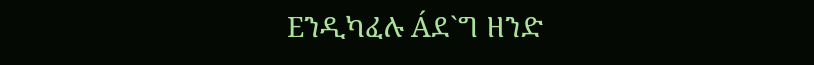Eንዲካፈሉ Áደ`ግ ዘንድ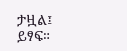ታዟል፤ ይፃፍ።